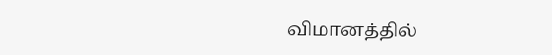விமானத்தில்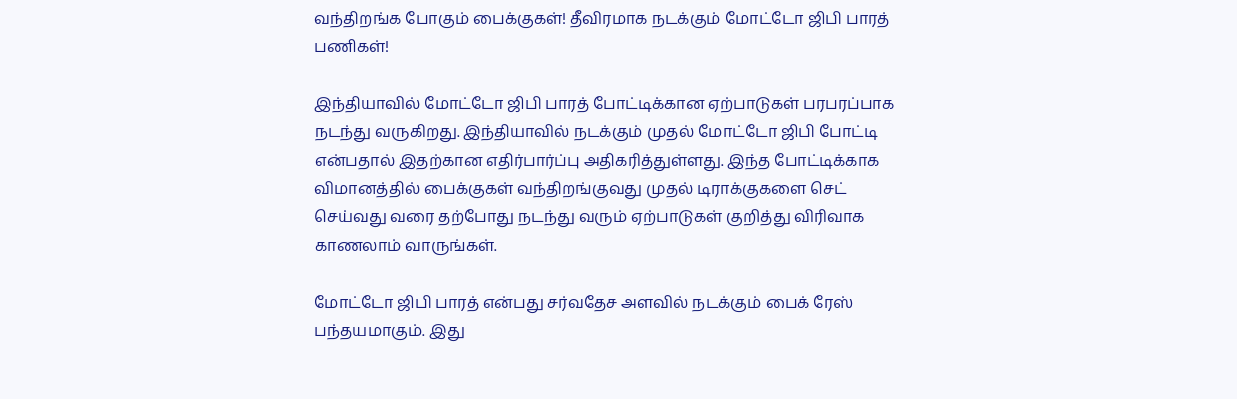வந்திறங்க போகும் பைக்குகள்! தீவிரமாக நடக்கும் மோட்டோ ஜிபி பாரத் பணிகள்!

இந்தியாவில் மோட்டோ ஜிபி பாரத் போட்டிக்கான ஏற்பாடுகள் பரபரப்பாக நடந்து வருகிறது. இந்தியாவில் நடக்கும் முதல் மோட்டோ ஜிபி போட்டி என்பதால் இதற்கான எதிர்பார்ப்பு அதிகரித்துள்ளது. இந்த போட்டிக்காக விமானத்தில் பைக்குகள் வந்திறங்குவது முதல் டிராக்குகளை செட் செய்வது வரை தற்போது நடந்து வரும் ஏற்பாடுகள் குறித்து விரிவாக காணலாம் வாருங்கள்.

மோட்டோ ஜிபி பாரத் என்பது சர்வதேச அளவில் நடக்கும் பைக் ரேஸ் பந்தயமாகும். இது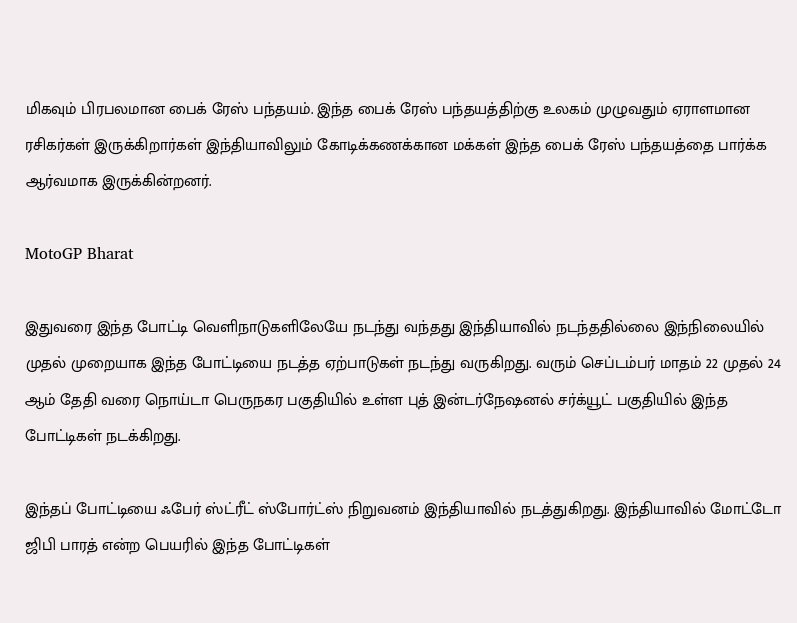மிகவும் பிரபலமான பைக் ரேஸ் பந்தயம். இந்த பைக் ரேஸ் பந்தயத்திற்கு உலகம் முழுவதும் ஏராளமான ரசிகர்கள் இருக்கிறார்கள் இந்தியாவிலும் கோடிக்கணக்கான மக்கள் இந்த பைக் ரேஸ் பந்தயத்தை பார்க்க ஆர்வமாக இருக்கின்றனர்.

MotoGP Bharat

இதுவரை இந்த போட்டி வெளிநாடுகளிலேயே நடந்து வந்தது இந்தியாவில் நடந்ததில்லை இந்நிலையில் முதல் முறையாக இந்த போட்டியை நடத்த ஏற்பாடுகள் நடந்து வருகிறது. வரும் செப்டம்பர் மாதம்‌ 22 முதல் 24 ஆம் தேதி வரை நொய்டா பெருநகர பகுதியில் உள்ள புத் இன்டர்நேஷனல் சர்க்யூட் பகுதியில் இந்த போட்டிகள் நடக்கிறது.

இந்தப் போட்டியை ஃபேர் ஸ்ட்ரீட் ஸ்போர்ட்ஸ் நிறுவனம் இந்தியாவில் நடத்துகிறது. இந்தியாவில் மோட்டோ ஜிபி பாரத் என்ற பெயரில் இந்த போட்டிகள்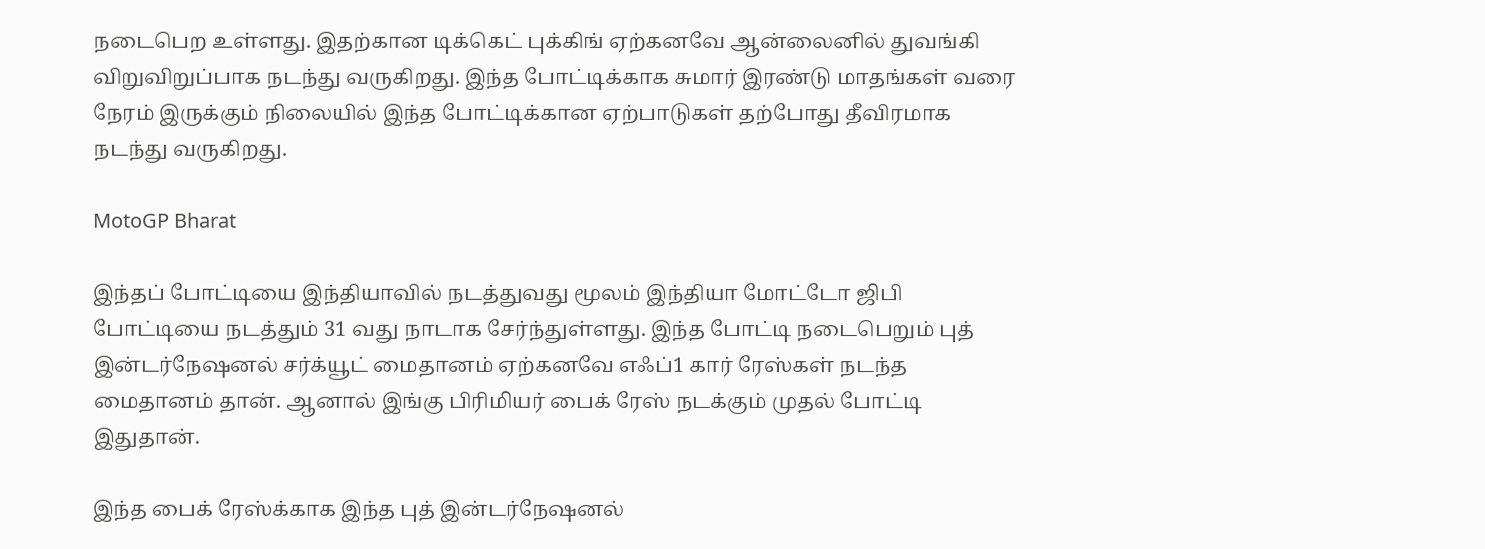நடைபெற உள்ளது. இதற்கான டிக்கெட் புக்கிங் ஏற்கனவே ஆன்லைனில் துவங்கி விறுவிறுப்பாக நடந்து வருகிறது. இந்த போட்டிக்காக சுமார் இரண்டு மாதங்கள் வரை நேரம் இருக்கும் நிலையில் இந்த போட்டிக்கான ஏற்பாடுகள் தற்போது தீவிரமாக நடந்து வருகிறது.

MotoGP Bharat

இந்தப் போட்டியை இந்தியாவில் நடத்துவது மூலம் இந்தியா மோட்டோ ஜிபி போட்டியை நடத்தும் 31 வது நாடாக சேர்ந்துள்ளது. இந்த போட்டி நடைபெறும் புத் இன்டர்நேஷனல் சர்க்யூட் மைதானம் ஏற்கனவே எஃப்1 கார் ரேஸ்கள் நடந்த மைதானம் தான். ஆனால் இங்கு பிரிமியர் பைக் ரேஸ் நடக்கும் முதல் போட்டி இதுதான்.

இந்த பைக் ரேஸ்க்காக இந்த புத் இன்டர்நேஷனல்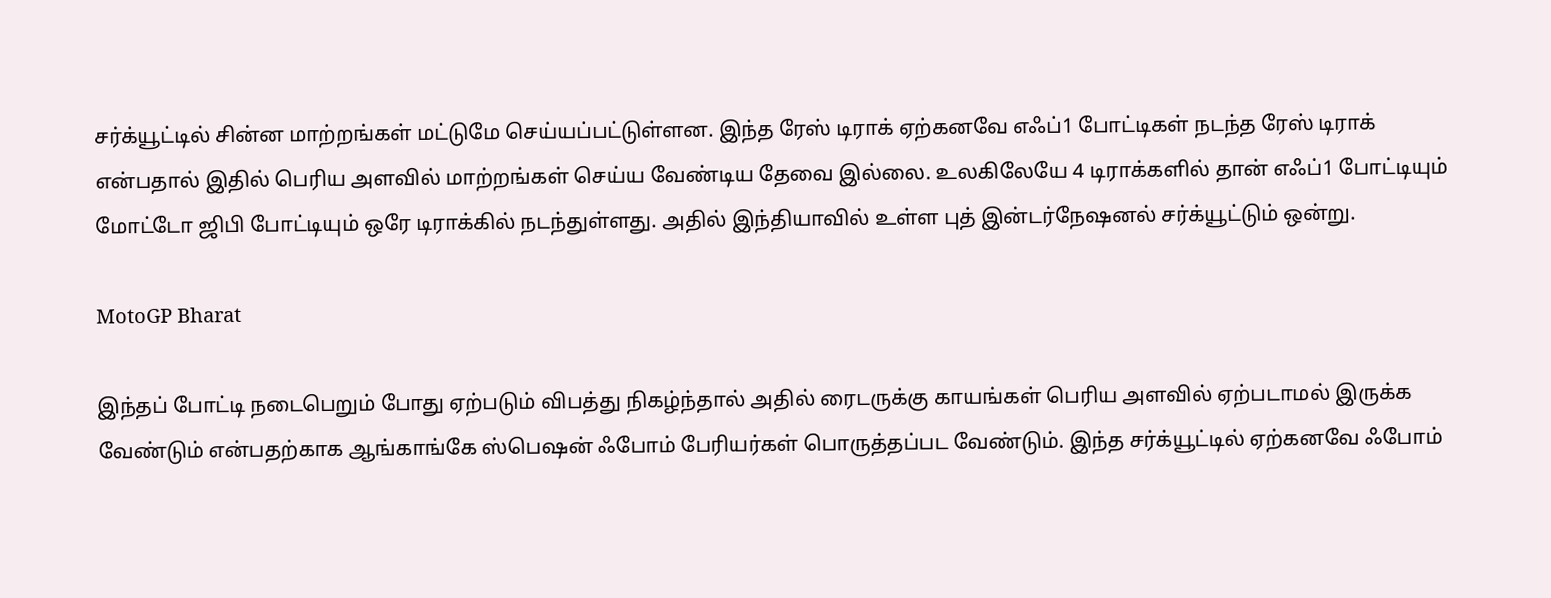சர்க்யூட்டில் சின்ன மாற்றங்கள் மட்டுமே செய்யப்பட்டுள்ளன. இந்த ரேஸ் டிராக் ஏற்கனவே எஃப்1 போட்டிகள் நடந்த ரேஸ் டிராக் என்பதால் இதில் பெரிய அளவில் மாற்றங்கள் செய்ய வேண்டிய தேவை இல்லை. உலகிலேயே 4 டிராக்களில் தான் எஃப்1 போட்டியும் மோட்டோ ஜிபி போட்டியும் ஒரே டிராக்கில் நடந்துள்ளது. அதில் இந்தியாவில் உள்ள புத் இன்டர்நேஷனல் சர்க்யூட்டும் ஒன்று.

MotoGP Bharat

இந்தப் போட்டி நடைபெறும் போது ஏற்படும் விபத்து நிகழ்ந்தால் அதில் ரைடருக்கு காயங்கள் பெரிய அளவில் ஏற்படாமல் இருக்க வேண்டும் என்பதற்காக ஆங்காங்கே ஸ்பெஷன் ஃபோம் பேரியர்கள் பொருத்தப்பட வேண்டும். இந்த சர்க்யூட்டில் ஏற்கனவே ஃபோம்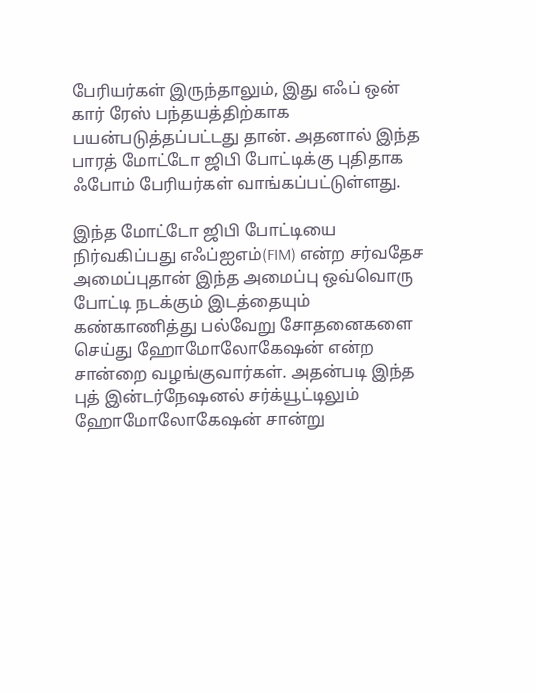பேரியர்கள் இருந்தாலும், இது எஃப் ஒன் கார் ரேஸ் பந்தயத்திற்காக பயன்படுத்தப்பட்டது தான். அதனால் இந்த பாரத் மோட்டோ ஜிபி போட்டிக்கு புதிதாக ஃபோம் பேரியர்கள் வாங்கப்பட்டுள்ளது.

இந்த மோட்டோ ஜிபி போட்டியை நிர்வகிப்பது எஃப்ஐஎம்(FIM) என்ற சர்வதேச அமைப்புதான் இந்த அமைப்பு ஒவ்வொரு போட்டி நடக்கும் இடத்தையும் கண்காணித்து பல்வேறு சோதனைகளை செய்து ஹோமோலோகேஷன் என்ற சான்றை வழங்குவார்கள். அதன்படி இந்த புத் இன்டர்நேஷனல் சர்க்யூட்டிலும் ஹோமோலோகேஷன் சான்று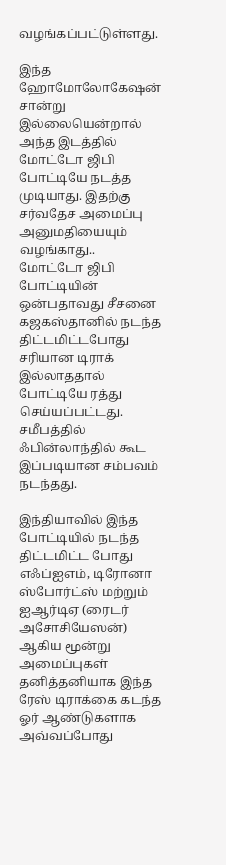வழங்கப்பட்டுள்ளது.

இந்த ஹோமோலோகேஷன் சான்று இல்லையென்றால் அந்த இடத்தில் மோட்டோ ஜிபி போட்டியே நடத்த முடியாது. இதற்கு சர்வதேச அமைப்பு அனுமதியையும் வழங்காது.. மோட்டோ ஜிபி போட்டியின் ஒன்பதாவது சீசனை கஜகஸ்தானில் நடந்த திட்டமிட்டபோது சரியான டிராக் இல்லாததால் போட்டியே ரத்து செய்யப்பட்டது. சமீபத்தில் ஃபின்லாந்தில் கூட இப்படியான சம்பவம் நடந்தது.

இந்தியாவில் இந்த போட்டியில் நடந்த திட்டமிட்ட போது எஃப்ஐஎம், டிரோனா ஸ்போர்ட்ஸ் மற்றும் ஐஆர்டிஏ (ரைடர் அசோசியேஸன்) ஆகிய மூன்று அமைப்புகள் தனித்தனியாக இந்த ரேஸ் டிராக்கை கடந்த ஓர் ஆண்டுகளாக அவ்வப்போது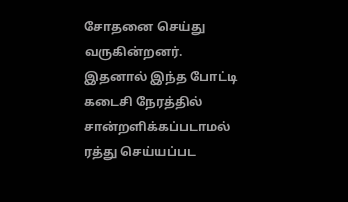சோதனை செய்து வருகின்றனர். இதனால் இந்த போட்டி கடைசி நேரத்தில் சான்றளிக்கப்படாமல் ரத்து செய்யப்பட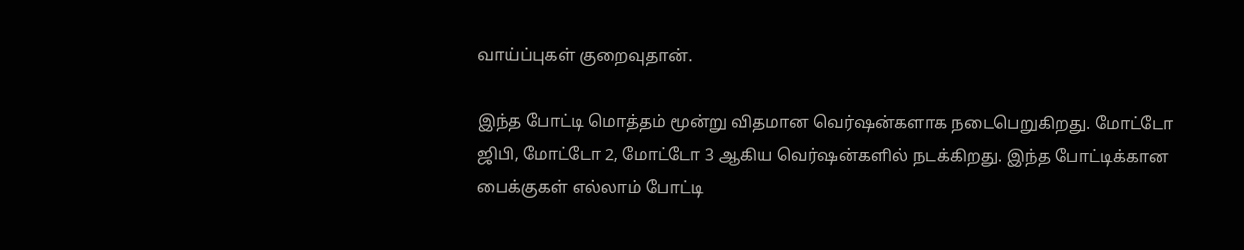வாய்ப்புகள் குறைவுதான்.

இந்த போட்டி மொத்தம் மூன்று விதமான வெர்ஷன்களாக நடைபெறுகிறது. மோட்டோ ஜிபி, மோட்டோ 2, மோட்டோ 3 ஆகிய வெர்ஷன்களில் நடக்கிறது. இந்த போட்டிக்கான பைக்குகள் எல்லாம் போட்டி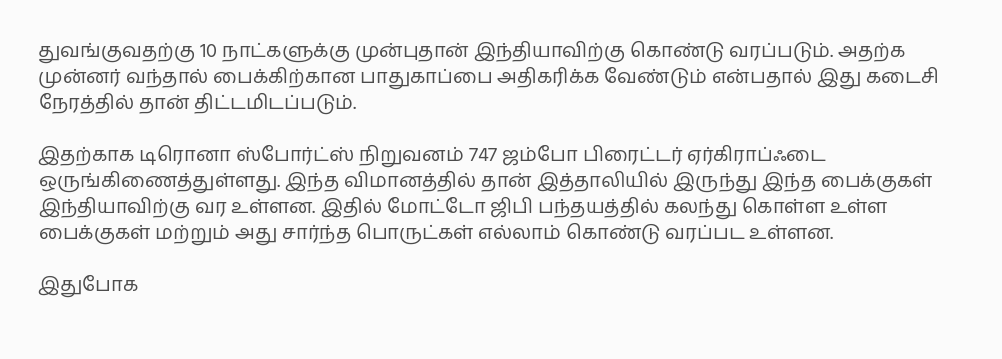துவங்குவதற்கு 10 நாட்களுக்கு முன்புதான் இந்தியாவிற்கு கொண்டு வரப்படும். அதற்க முன்னர் வந்தால் பைக்கிற்கான பாதுகாப்பை அதிகரிக்க வேண்டும் என்பதால் இது கடைசி நேரத்தில் தான் திட்டமிடப்படும்.

இதற்காக டிரொனா ஸ்போர்ட்ஸ் நிறுவனம் 747 ஜம்போ பிரைட்டர் ஏர்கிராப்ஃடை ஒருங்கிணைத்துள்ளது. இந்த விமானத்தில் தான் இத்தாலியில் இருந்து இந்த பைக்குகள் இந்தியாவிற்கு வர உள்ளன. இதில் மோட்டோ ஜிபி பந்தயத்தில் கலந்து கொள்ள உள்ள பைக்குகள் மற்றும் அது சார்ந்த பொருட்கள் எல்லாம் கொண்டு வரப்பட உள்ளன.

இதுபோக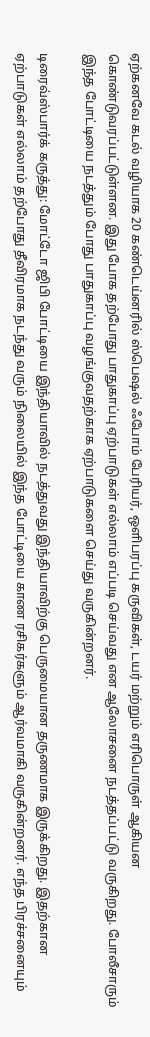ஏற்கனவே கடல் வழியாக 20 கண்டெய்னரில் ஸ்பெஷல் ஃபோம் பேரியர், ஒளிபரப்பு கருவிகள், டயர் மற்றும் எரிபொருள் ஆகியன கொண்டுவரப்பட்டுள்ளன. இது போக தற்போது பாதுகாப்பு ஏற்பாடுகள் எல்லாம் எப்படி செய்வது என ஆலோசனை நடத்தப்பட்டு வருகிறது. போலீசாரும் இந்த போட்டியை நடத்தும் போது பாதுகாப்பு வழங்குவதற்காக ஏற்பாடுகளை செய்து வருகின்றனர்.

டிரைவ்ஸ்பார்க் கருத்து: மோட்டோ ஜிபி போட்டியை இந்தியாவில் நடத்துவது இந்தியாவிற்கு பெருமையான தருணமாக இருக்கிறது. இதற்கான ஏற்பாடுகள் எல்லாம் தற்போது தீவிரமாக நடந்து வரும் நிலையில் இந்த போட்டியை காண ரசிகர்களும் ஆர்வமாகி வருகின்றனர். எந்த பிரச்சனையும்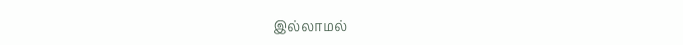இல்லாமல்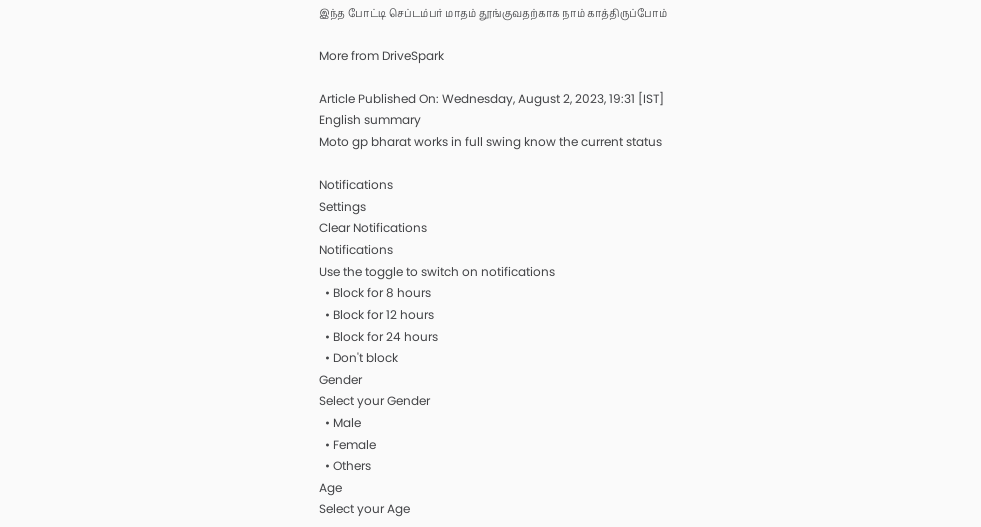இந்த போட்டி செப்டம்பர் மாதம் தூங்குவதற்காக நாம் காத்திருப்போம்

More from DriveSpark

Article Published On: Wednesday, August 2, 2023, 19:31 [IST]
English summary
Moto gp bharat works in full swing know the current status

Notifications
Settings
Clear Notifications
Notifications
Use the toggle to switch on notifications
  • Block for 8 hours
  • Block for 12 hours
  • Block for 24 hours
  • Don't block
Gender
Select your Gender
  • Male
  • Female
  • Others
Age
Select your Age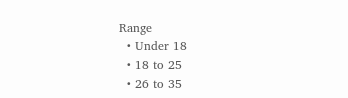Range
  • Under 18
  • 18 to 25
  • 26 to 35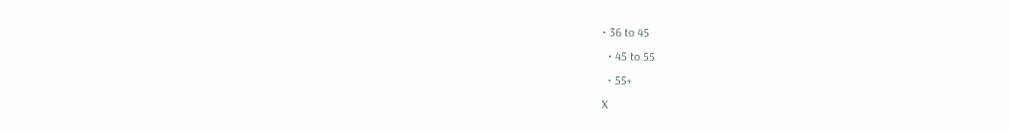• 36 to 45
  • 45 to 55
  • 55+
X